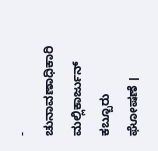- ಚುನಾವಣಾಧಿಕಾರಿ ಮಲ್ಲಿಕಾರ್ಜುನ್ ಕಬ್ಬೂರು ಘೋಷಣೆ ।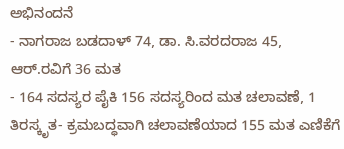ಅಭಿನಂದನೆ
- ನಾಗರಾಜ ಬಡದಾಳ್ 74, ಡಾ. ಸಿ.ವರದರಾಜ 45, ಆರ್.ರವಿಗೆ 36 ಮತ
- 164 ಸದಸ್ಯರ ಪೈಕಿ 156 ಸದಸ್ಯರಿಂದ ಮತ ಚಲಾವಣೆ, 1 ತಿರಸ್ಕೃತ- ಕ್ರಮಬದ್ಧವಾಗಿ ಚಲಾವಣೆಯಾದ 155 ಮತ ಎಣಿಕೆಗೆ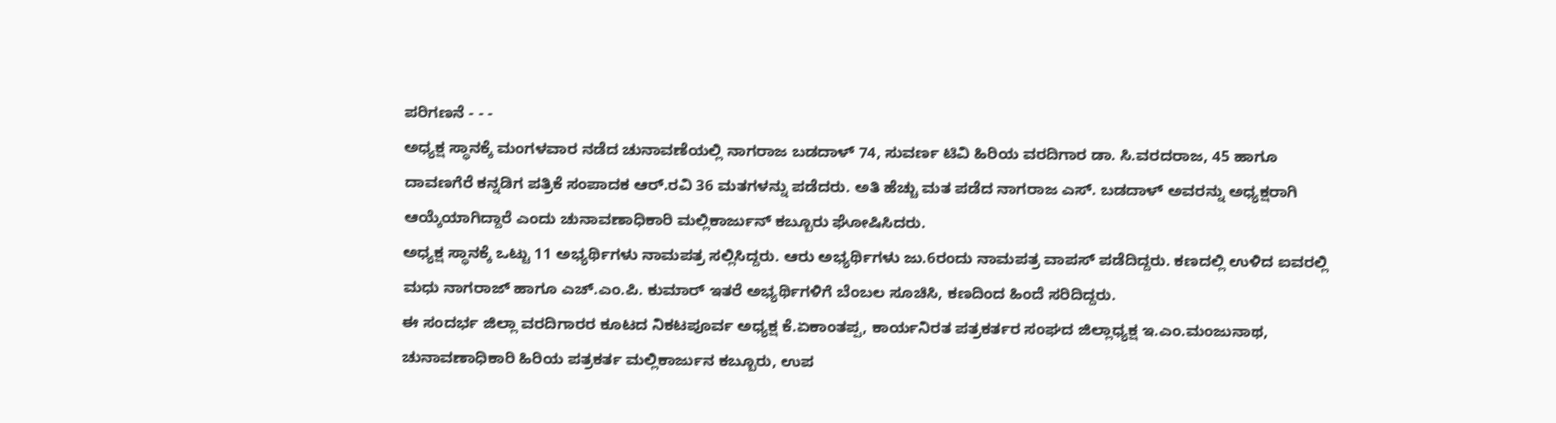ಪರಿಗಣನೆ - - -
ಅಧ್ಯಕ್ಷ ಸ್ಥಾನಕ್ಕೆ ಮಂಗಳವಾರ ನಡೆದ ಚುನಾವಣೆಯಲ್ಲಿ ನಾಗರಾಜ ಬಡದಾಳ್ 74, ಸುವರ್ಣ ಟಿವಿ ಹಿರಿಯ ವರದಿಗಾರ ಡಾ. ಸಿ.ವರದರಾಜ, 45 ಹಾಗೂ ದಾವಣಗೆರೆ ಕನ್ನಡಿಗ ಪತ್ರಿಕೆ ಸಂಪಾದಕ ಆರ್.ರವಿ 36 ಮತಗಳನ್ನು ಪಡೆದರು. ಅತಿ ಹೆಚ್ಚು ಮತ ಪಡೆದ ನಾಗರಾಜ ಎಸ್. ಬಡದಾಳ್ ಅವರನ್ನು ಅಧ್ಯಕ್ಷರಾಗಿ ಆಯ್ಕೆಯಾಗಿದ್ದಾರೆ ಎಂದು ಚುನಾವಣಾಧಿಕಾರಿ ಮಲ್ಲಿಕಾರ್ಜುನ್ ಕಬ್ಬೂರು ಘೋಷಿಸಿದರು.
ಅಧ್ಯಕ್ಷ ಸ್ಥಾನಕ್ಕೆ ಒಟ್ಟು 11 ಅಭ್ಯರ್ಥಿಗಳು ನಾಮಪತ್ರ ಸಲ್ಲಿಸಿದ್ದರು. ಆರು ಅಭ್ಯರ್ಥಿಗಳು ಜು.6ರಂದು ನಾಮಪತ್ರ ವಾಪಸ್ ಪಡೆದಿದ್ದರು. ಕಣದಲ್ಲಿ ಉಳಿದ ಐವರಲ್ಲಿ ಮಧು ನಾಗರಾಜ್ ಹಾಗೂ ಎಚ್.ಎಂ.ಪಿ. ಕುಮಾರ್ ಇತರೆ ಅಭ್ಯರ್ಥಿಗಳಿಗೆ ಬೆಂಬಲ ಸೂಚಿಸಿ, ಕಣದಿಂದ ಹಿಂದೆ ಸರಿದಿದ್ದರು.
ಈ ಸಂದರ್ಭ ಜಿಲ್ಲಾ ವರದಿಗಾರರ ಕೂಟದ ನಿಕಟಪೂರ್ವ ಅಧ್ಯಕ್ಷ ಕೆ.ಏಕಾಂತಪ್ಪ, ಕಾರ್ಯನಿರತ ಪತ್ರಕರ್ತರ ಸಂಘದ ಜಿಲ್ಲಾಧ್ಯಕ್ಷ ಇ.ಎಂ.ಮಂಜುನಾಥ, ಚುನಾವಣಾಧಿಕಾರಿ ಹಿರಿಯ ಪತ್ರಕರ್ತ ಮಲ್ಲಿಕಾರ್ಜುನ ಕಬ್ಬೂರು, ಉಪ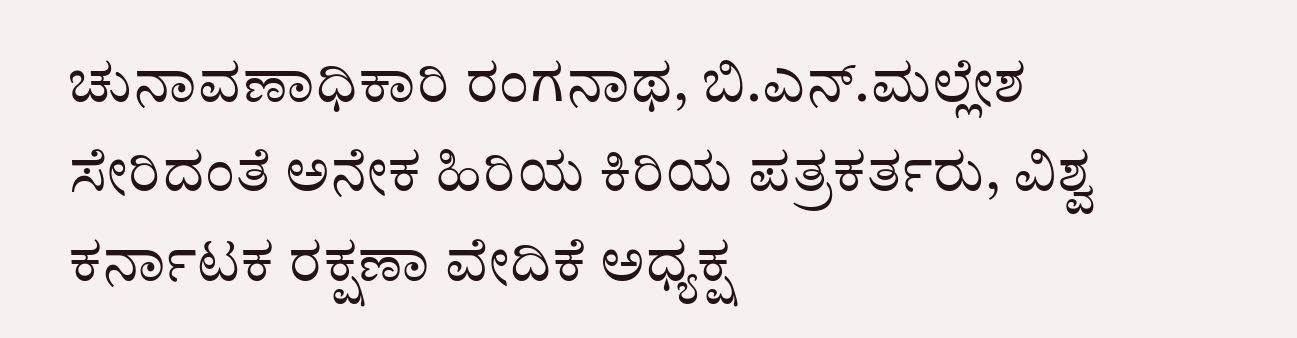ಚುನಾವಣಾಧಿಕಾರಿ ರಂಗನಾಥ, ಬಿ.ಎನ್.ಮಲ್ಲೇಶ ಸೇರಿದಂತೆ ಅನೇಕ ಹಿರಿಯ ಕಿರಿಯ ಪತ್ರಕರ್ತರು, ವಿಶ್ವ ಕರ್ನಾಟಕ ರಕ್ಷಣಾ ವೇದಿಕೆ ಅಧ್ಯಕ್ಷ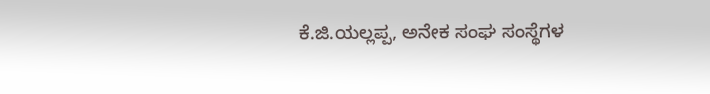ಕೆ.ಜಿ.ಯಲ್ಲಪ್ಪ, ಅನೇಕ ಸಂಘ ಸಂಸ್ಥೆಗಳ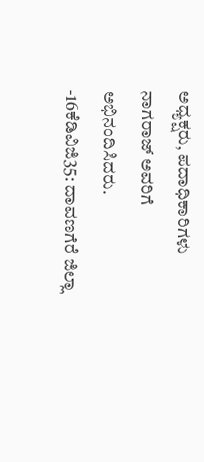ಅಧ್ಯಕ್ಷರು, ಪದಾಧಿಕಾರಿಗಳು ನಾಗರಾಜ್ ಅವರಿಗೆ ಅಭಿನಂದಿಸಿದರು.
-16ಕೆಡಿವಿಜಿ35: ದಾವಣಗೆರೆ ಜಿಲ್ಲಾ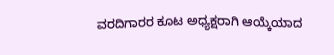ವರದಿಗಾರರ ಕೂಟ ಅಧ್ಯಕ್ಷರಾಗಿ ಆಯ್ಕೆಯಾದ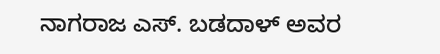ನಾಗರಾಜ ಎಸ್. ಬಡದಾಳ್ ಅವರ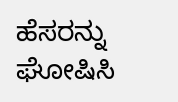ಹೆಸರನ್ನು ಘೋಷಿಸಿ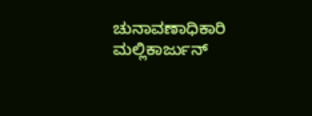ಚುನಾವಣಾಧಿಕಾರಿ ಮಲ್ಲಿಕಾರ್ಜುನ್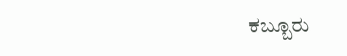ಕಬ್ಬೂರು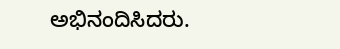ಅಭಿನಂದಿಸಿದರು.